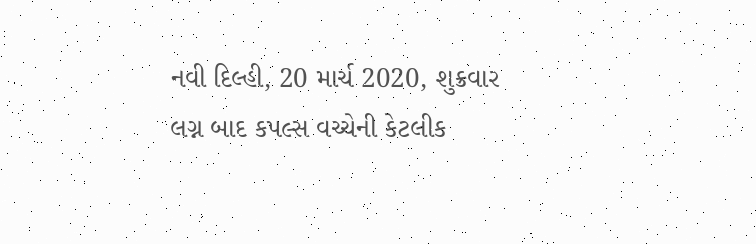નવી દિલ્હી, 20 માર્ચ 2020, શુક્રવાર
લગ્ન બાદ કપલ્સ વચ્ચેની કેટલીક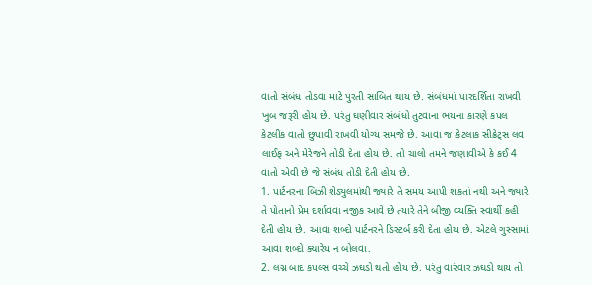વાતો સંબંધ તોડવા માટે પુરતી સાબિત થાય છે. સંબંધમાં પારદર્શિતા રાખવી ખુબ જરૂરી હોય છે. પરંતુ ઘણીવાર સંબંધો તુટવાના ભયના કારણે કપલ કેટલીક વાતો છુપાવી રાખવી યોગ્ય સમજે છે. આવા જ કેટલાક સીક્રેટ્સ લવ લાઈફ અને મેરેજને તોડી દેતા હોય છે. તો ચાલો તમને જણાવીએ કે કઈ 4 વાતો એવી છે જે સંબંધ તોડી દેતી હોય છે.
1. પાર્ટનરના બિઝી શેડ્યુલમાંથી જ્યારે તે સમય આપી શકતાં નથી અને જ્યારે તે પોતાનો પ્રેમ દર્શાવવા નજીક આવે છે ત્યારે તેને બીજી વ્યક્તિ સ્વાર્થી કહી દેતી હોય છે. આવા શબ્દો પાર્ટનરને ડિસ્ટર્બ કરી દેતા હોય છે. એટલે ગુસ્સામાં આવા શબ્દો ક્યારેય ન બોલવા.
2. લગ્ન બાદ કપલ્સ વચ્ચે ઝઘડો થતો હોય છે. પરંતુ વારંવાર ઝઘડો થાય તો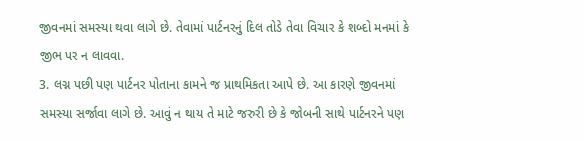જીવનમાં સમસ્યા થવા લાગે છે. તેવામાં પાર્ટનરનું દિલ તોડે તેવા વિચાર કે શબ્દો મનમાં કે જીભ પર ન લાવવા.
3. લગ્ન પછી પણ પાર્ટનર પોતાના કામને જ પ્રાથમિકતા આપે છે. આ કારણે જીવનમાં સમસ્યા સર્જાવા લાગે છે. આવું ન થાય તે માટે જરુરી છે કે જોબની સાથે પાર્ટનરને પણ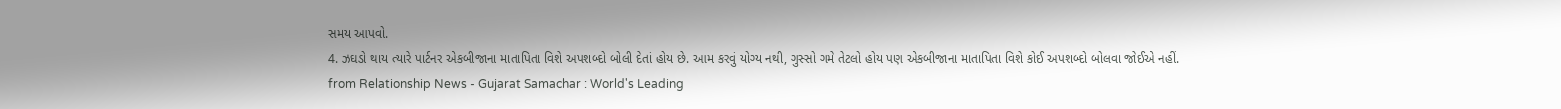સમય આપવો.
4. ઝઘડો થાય ત્યારે પાર્ટનર એકબીજાના માતાપિતા વિશે અપશબ્દો બોલી દેતાં હોય છે. આમ કરવું યોગ્ય નથી, ગુસ્સો ગમે તેટલો હોય પણ એકબીજાના માતાપિતા વિશે કોઈ અપશબ્દો બોલવા જોઈએ નહીં.
from Relationship News - Gujarat Samachar : World's Leading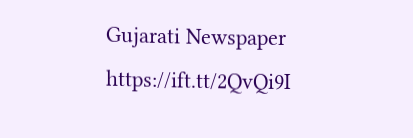Gujarati Newspaper https://ift.tt/2QvQi9I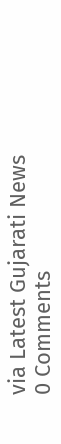via Latest Gujarati News
0 Comments